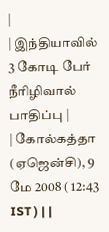|
| இந்தியாவில் 3 கோடி பேர் நீரிழிவால் பாதிப்பு |
| கோல்கத்தா (ஏஜென்சி), 9 மே 2008 ( 12:43 IST ) | |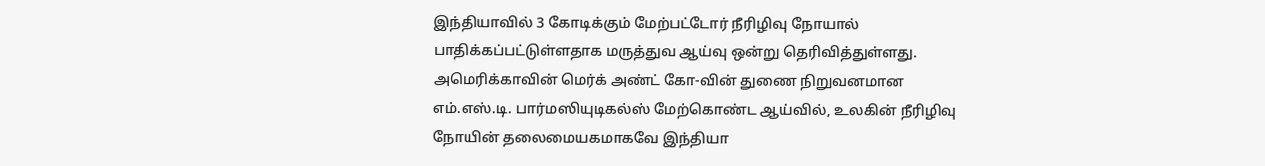இந்தியாவில் 3 கோடிக்கும் மேற்பட்டோர் நீரிழிவு நோயால் பாதிக்கப்பட்டுள்ளதாக மருத்துவ ஆய்வு ஒன்று தெரிவித்துள்ளது.
அமெரிக்காவின் மெர்க் அண்ட் கோ-வின் துணை நிறுவனமான எம்.எஸ்.டி. பார்மஸியுடிகல்ஸ் மேற்கொண்ட ஆய்வில், உலகின் நீரிழிவு நோயின் தலைமையகமாகவே இந்தியா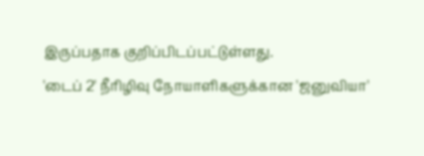இருப்பதாக குறிப்பிடப்பட்டுள்ளது.
'டைப் 2' நீரிழிவு நோயாளிகளுக்கான 'ஜனுவியா'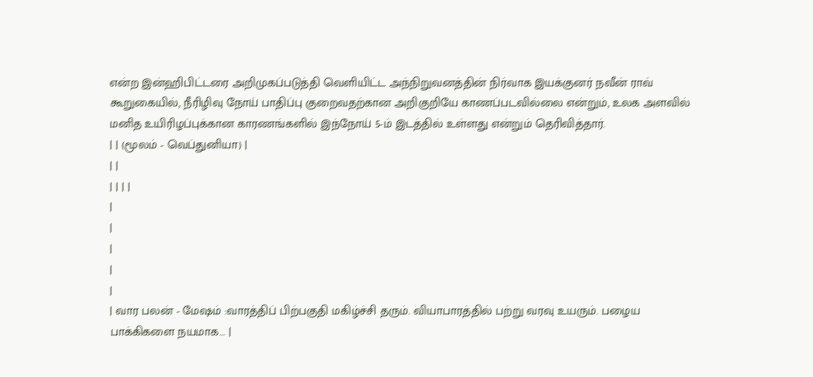என்ற இன்ஹிபிட்டரை அறிமுகப்படுத்தி வெளியிட்ட அந்நிறுவனத்தின் நிர்வாக இயக்குனர் நவீன் ராவ் கூறுகையில், நீரிழிவு நோய் பாதிப்பு குறைவதற்கான அறிகுறியே காணப்படவில்லை என்றும், உலக அளவில் மனித உயிரிழப்புக்கான காரணங்களில் இந்நோய் 5-ம் இடத்தில் உள்ளது என்றும் தெரிவித்தார்.
| | (மூலம் - வெப்துனியா) |
| |
| | | |
|
|
|
|
|
| வார பலன் - மேஷம் :வாரத்திப் பிற்பகுதி மகிழ்ச்சி தரும். வியாபாரத்தில் பற்று வரவு உயரும். பழைய பாக்கிகளை நயமாக... |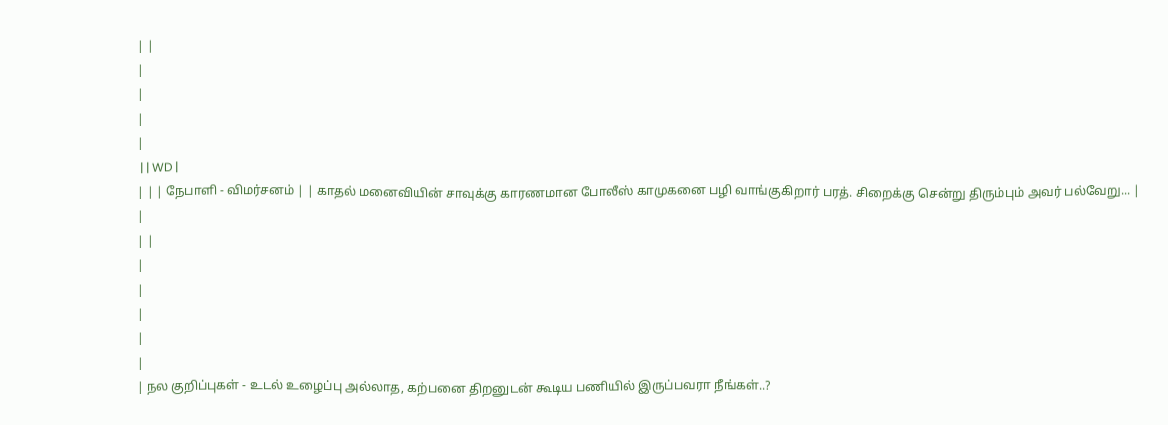| |
|
|
|
|
 | | WD |
| | | நேபாளி - விமர்சனம் | | காதல் மனைவியின் சாவுக்கு காரணமான போலீஸ் காமுகனை பழி வாங்குகிறார் பரத். சிறைக்கு சென்று திரும்பும் அவர் பல்வேறு... |
|
| |
|
|
|
|
|
| நல குறிப்புகள் - உடல் உழைப்பு அல்லாத, கற்பனை திறனுடன் கூடிய பணியில் இருப்பவரா நீங்கள்..?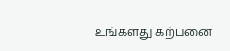உங்களது கற்பனை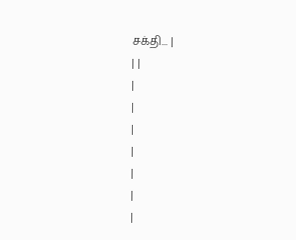சக்தி... |
| |
|
|
|
|
|
|
|